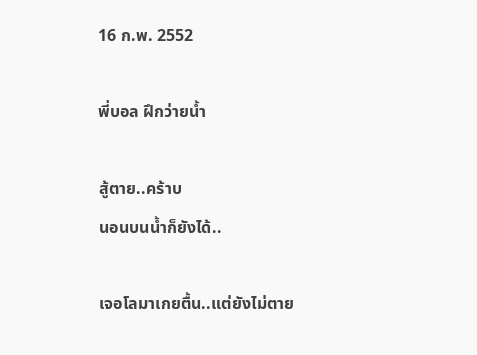16 ก.พ. 2552

พี่บอล ฝึกว่ายน้ำ

สู้ตาย..คร้าบ
นอนบนน้ำก็ยังได้..

เจอโลมาเกยตื้น..แต่ยังไม่ตาย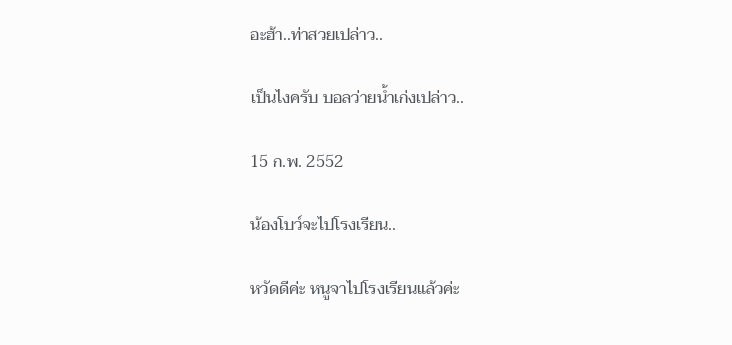อะฮ้า..ท่าสวยเปล่าว..

เป็นไงครับ บอลว่ายน้ำเก่งเปล่าว..

15 ก.พ. 2552

น้องโบว์จะไปโรงเรียน..

หวัดดีค่ะ หนูจาไปโรงเรียนแล้วค่ะ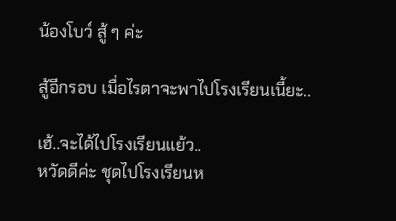น้องโบว์ สู้ ๆ ค่ะ

สู้อีกรอบ เมื่อไรตาจะพาไปโรงเรียนเนี้ยะ..

เฮ้..จะได้ไปโรงเรียนแย้ว..
หวัดดีค่ะ ชุดไปโรงเรียนห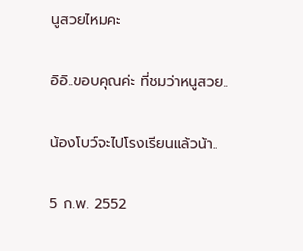นูสวยไหมคะ

อิอิ..ขอบคุณค่ะ ที่ชมว่าหนูสวย..

น้องโบว์จะไปโรงเรียนแล้วน้า..

5 ก.พ. 2552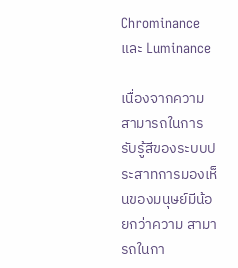Chrominance และ Luminance

เนื่องจากความสามารถในการรับรู้สีของระบบประสาทการมองเห็นของมนุษย์มีน้อยกว่าความ สามารถในกา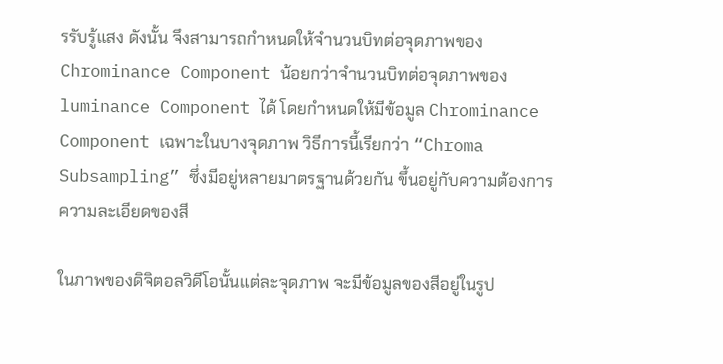รรับรู้แสง ดังนั้น จึงสามารถกำหนดให้จำนวนบิทต่อจุดภาพของ Chrominance Component น้อยกว่าจำนวนบิทต่อจุดภาพของ luminance Component ได้ โดยกำหนดให้มีข้อมูล Chrominance Component เฉพาะในบางจุดภาพ วิธีการนี้เรียกว่า “Chroma Subsampling” ซึ่งมีอยู่หลายมาตรฐานด้วยกัน ขึ้นอยู่กับความต้องการความละเอียดของสี

ในภาพของดิจิตอลวิดีโอนั้นแต่ละจุดภาพ จะมีข้อมูลของสีอยู่ในรูป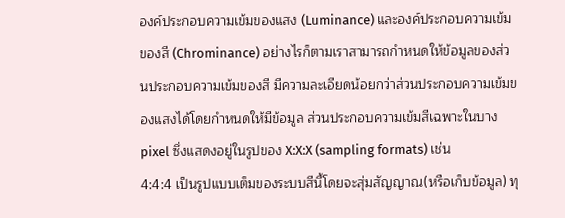องค์ประกอบความเข้มของแสง (Luminance) และองค์ประกอบความเข้มของสี (Chrominance) อย่างไรก็ตามเราสามารถกําหนดให้ข้อมูลของส่วนประกอบความเข้มของสี มีความละเอียดน้อยกว่าส่วนประกอบความเข้มของแสงได้โดยกําหนดให้มีข้อมูล ส่วนประกอบความเข้มสีเฉพาะในบาง pixel ซึ่งแสดงอยู่ในรูปของ X:X:X (sampling formats) เช่น
4:4:4 เป็นรูปแบบเต็มของระบบสีนี้โดยจะสุ่มสัญญาณ(หรือเก็บข้อมูล) ทุ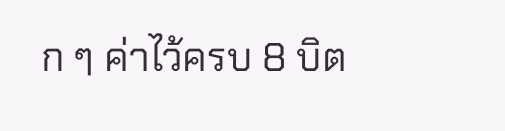ก ๆ ค่าไว้ครบ 8 บิต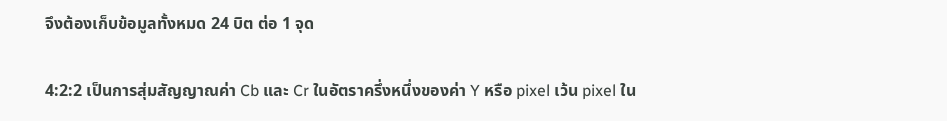จึงต้องเก็บข้อมูลทั้งหมด 24 บิต ต่อ 1 จุด

4:2:2 เป็นการสุ่มสัญญาณค่า Cb และ Cr ในอัตราครึ่งหนึ่งของค่า Y หรือ pixel เว้น pixel ใน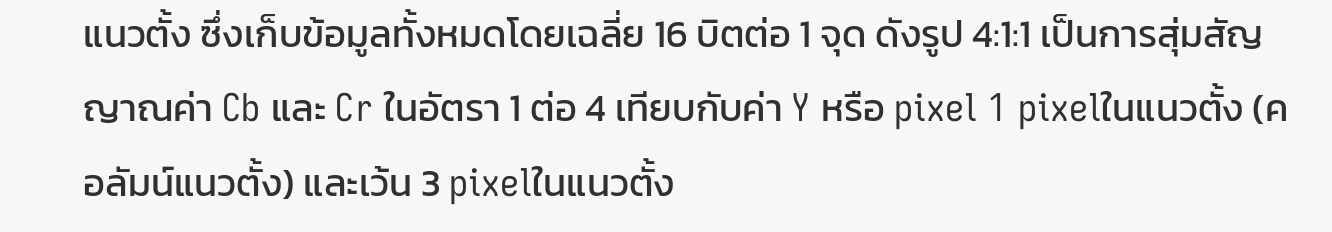แนวตั้ง ซึ่งเก็บข้อมูลทั้งหมดโดยเฉลี่ย 16 บิตต่อ 1 จุด ดังรูป 4:1:1 เป็นการสุ่มสัญญาณค่า Cb และ Cr ในอัตรา 1 ต่อ 4 เทียบกับค่า Y หรือ pixel 1 pixelในแนวตั้ง (คอลัมน์แนวตั้ง) และเว้น 3 pixelในแนวตั้ง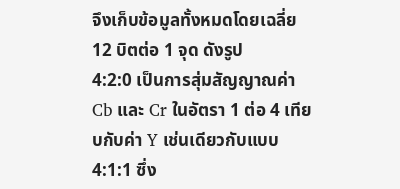จึงเก็บข้อมูลทั้งหมดโดยเฉลี่ย 12 บิตต่อ 1 จุด ดังรูป
4:2:0 เป็นการสุ่มสัญญาณค่า Cb และ Cr ในอัตรา 1 ต่อ 4 เทียบกับค่า Y เช่นเดียวกับแบบ 4:1:1 ซึ่ง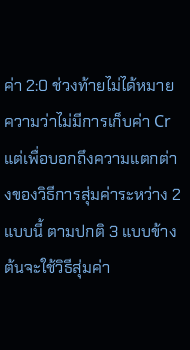ค่า 2:0 ช่วงท้ายไม่ได้หมายความว่าไม่มีการเก็บค่า Cr แต่เพื่อบอกถึงความแตกต่างของวิธีการสุ่มค่าระหว่าง 2 แบบนี้ ตามปกติ 3 แบบข้างต้นจะใช้วิธีสุ่มค่า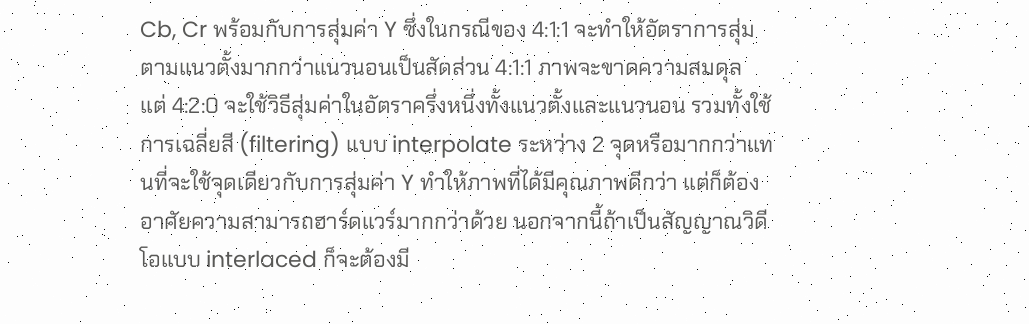Cb, Cr พร้อมกับการสุ่มค่า Y ซึ่งในกรณีของ 4:1:1 จะทำให้อัตราการสุ่มตามแนวตั้งมากกว่าแนวนอนเป็นสัดส่วน 4:1:1 ภาพจะขาดความสมดุล
แต่ 4:2:0 จะใช้วิธีสุ่มค่าในอัตราครึ่งหนึ่งทั้งแนวตั้งและแนวนอน รวมทั้งใช้การเฉลี่ยสี (filtering) แบบ interpolate ระหว่าง 2 จุดหรือมากกว่าแทนที่จะใช้จุดเดียวกับการสุ่มค่า Y ทำให้ภาพที่ได้มีคุณภาพดีกว่า แต่ก็ต้องอาศัยความสามารถฮาร์ดแวร์มากกว่าด้วย นอกจากนี้ถ้าเป็นสัญญาณวิดีโอแบบ interlaced ก็จะต้องมี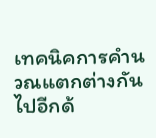เทคนิคการคำนวณแตกต่างกันไปอีกด้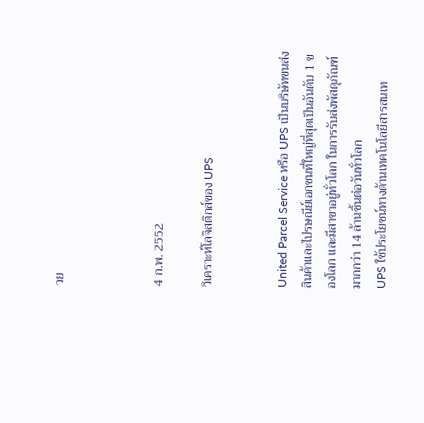วย



4 ก.พ. 2552

วิเคราะห์โลจิสติกส์ของ UPS


United Parcel Service หรือ UPS เป็นบริษัทขนส่งสินค้าและไปรษณีย์เอกชนที่ใหญ่ที่สุดเป็นอันดับ 1 ของโลก และมีสาขาอยู่ทั่วโลก ในการรับส่งพัสดุภัณฑ์มากกว่า 14 ล้านชิ้นต่อวันทั่วโลก
UPS ใช้ประโยชน์ทางด้านเทคโนโลยีสารสนเท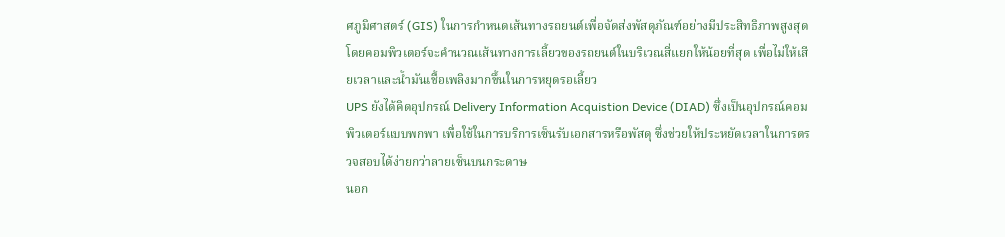ศภูมิศาสตร์ (GIS) ในการกำหนดเส้นทางรถยนต์เพื่อจัดส่งพัสดุภัณฑ์อย่างมีประสิทธิภาพสูงสุด โดยคอมพิวเตอร์จะคำนวณเส้นทางการเลี้ยวของรถยนต์ในบริเวณสี่แยกให้น้อยที่สุด เพื่อไม่ให้เสียเวลาและน้ำมันเชื้อเพลิงมากขึ้นในการหยุดรอเลี้ยว
UPS ยังได้คิดอุปกรณ์ Delivery Information Acquistion Device (DIAD) ซึ่งเป็นอุปกรณ์คอมพิวเตอร์แบบพกพา เพื่อใช้ในการบริการเซ็นรับเอกสารหรือพัสดุ ซึ่งช่วยให้ประหยัดเวลาในการตรวจสอบได้ง่ายกว่าลายเซ็นบนกระดาษ
นอก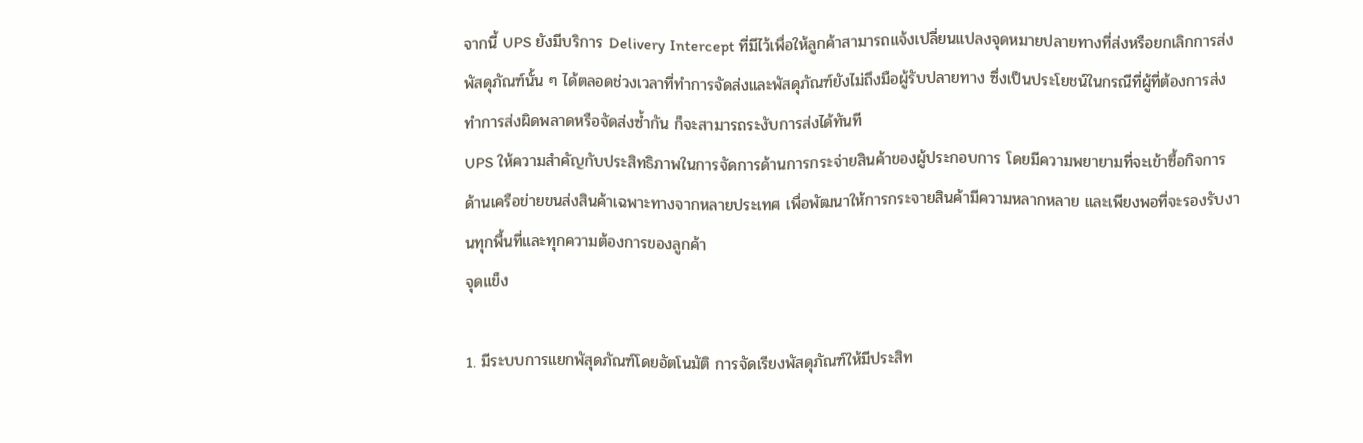จากนี้ UPS ยังมีบริการ Delivery Intercept ที่มีไว้เพื่อให้ลูกค้าสามารถแจ้งเปลี่ยนแปลงจุดหมายปลายทางที่ส่งหรือยกเลิกการส่งพัสดุภัณฑ์นั้น ๆ ได้ตลอดช่วงเวลาที่ทำการจัดส่งและพัสดุภัณฑ์ยังไม่ถึงมือผู้รับปลายทาง ซึ่งเป็นประโยชน์ในกรณีที่ผู้ที่ต้องการส่งทำการส่งผิดพลาดหรือจัดส่งซ้ำกัน ก็จะสามารถระงับการส่งได้ทันที
UPS ให้ความสำคัญกับประสิทธิภาพในการจัดการด้านการกระจ่ายสินค้าของผู้ประกอบการ โดยมีความพยายามที่จะเข้าซื้อกิจการด้านเครือข่ายขนส่งสินค้าเฉพาะทางจากหลายประเทศ เพื่อพัฒนาให้การกระจายสินค้ามีความหลากหลาย และเพียงพอที่จะรองรับงานทุกพื้นที่และทุกความต้องการของลูกค้า
จุดแข็ง

1. มีระบบการแยกพัสุดภัณฑ์โดยอัตโนมัติ การจัดเรียงพัสดุภัณฑ์ให้มีประสิท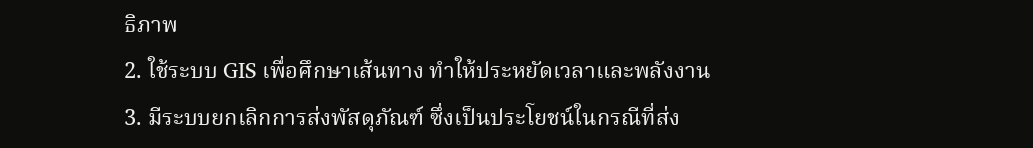ธิภาพ
2. ใช้ระบบ GIS เพื่อศึกษาเส้นทาง ทำให้ประหยัดเวลาและพลังงาน
3. มีระบบยกเลิกการส่งพัสดุภัณฑ์ ซึ่งเป็นประโยชน์ในกรณีที่ส่ง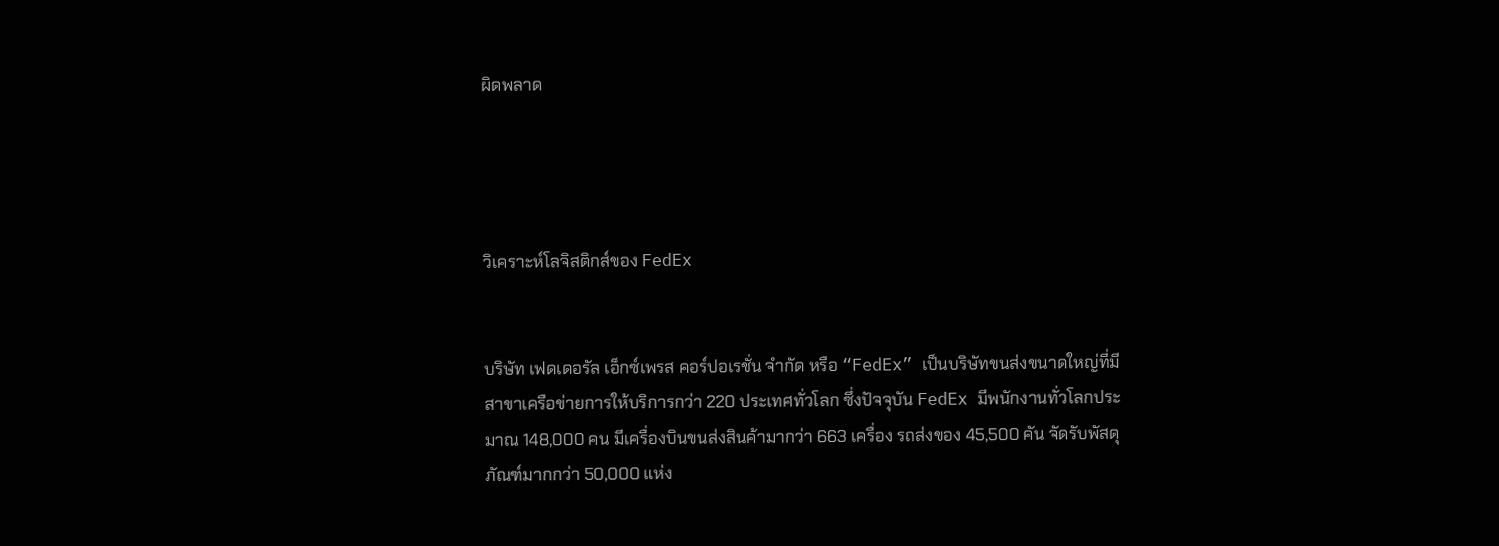ผิดพลาด




วิเคราะห์โลจิสติกส์ของ FedEx


บริษัท เฟดเดอรัล เอ็กซ์เพรส คอร์ปอเรชั่น จำกัด หรือ “FedEx” เป็นบริษัทขนส่งขนาดใหญ่ที่มีสาขาเครือข่ายการให้บริการกว่า 220 ประเทศทั่วโลก ซึ่งปัจจุบัน FedEx มีพนักงานทั่วโลกประมาณ 148,000 คน มีเครื่องบินขนส่งสินค้ามากว่า 663 เครื่อง รถส่งของ 45,500 คัน จัดรับพัสดุภัณฑ์มากกว่า 50,000 แห่ง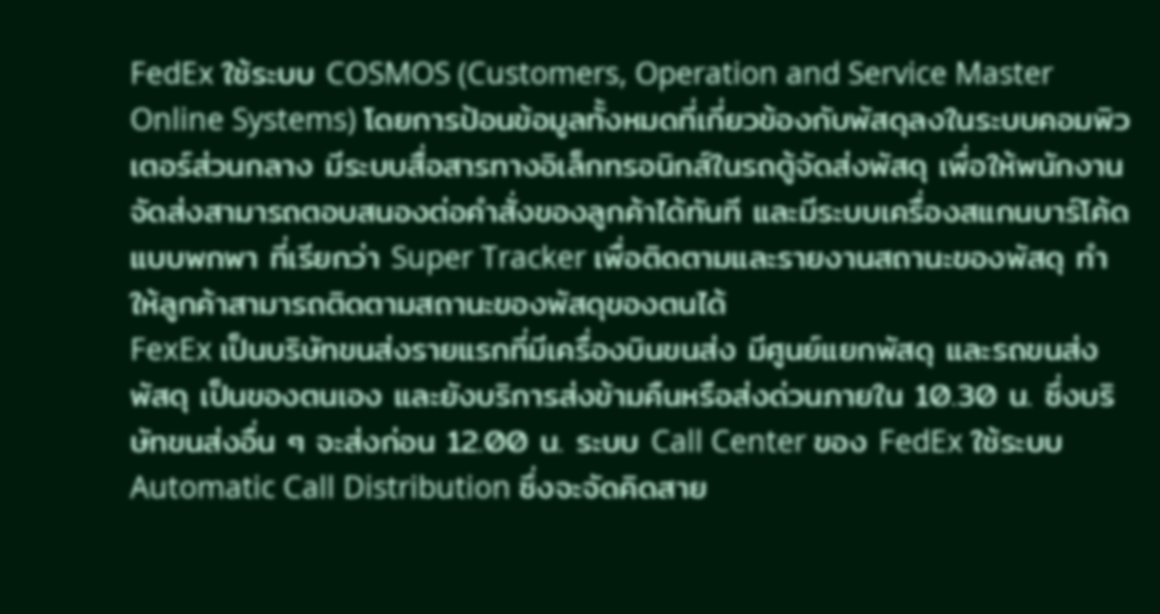FedEx ใช้ระบบ COSMOS (Customers, Operation and Service Master Online Systems) โดยการป้อนข้อมูลทั้งหมดที่เกี่ยวข้องกับพัสดุลงในระบบคอมพิวเตอร์ส่วนกลาง มีระบบสื่อสารทางอิเล็กทรอนิกส์ในรถตู้จัดส่งพัสดุ เพื่อให้พนักงานจัดส่งสามารถตอบสนองต่อคำสั่งของลูกค้าได้ทันที และมีระบบเครื่องสแกนบาร์โค้ดแบบพกพา ที่เรียกว่า Super Tracker เพื่อติดตามและรายงานสถานะของพัสดุ ทำให้ลูกค้าสามารถติดตามสถานะของพัสดุของตนได้
FexEx เป็นบริษัทขนส่งรายแรกที่มีเครื่องบินขนส่ง มีศูนย์แยกพัสดุ และรถขนส่งพัสดุ เป็นของตนเอง และยังบริการส่งข้ามคืนหรือส่งด่วนภายใน 10.30 น. ซึ่งบริษัทขนส่งอื่น ๆ จะส่งก่อน 12.00 น. ระบบ Call Center ของ FedEx ใช้ระบบ Automatic Call Distribution ซึ่งจะจัดคิดสาย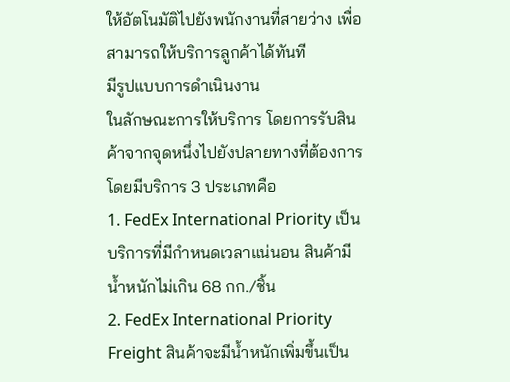ให้อัตโนมัติไปยังพนักงานที่สายว่าง เพื่อสามารถให้บริการลูกค้าได้ทันที
มีรูปแบบการดำเนินงาน
ในลักษณะการให้บริการ โดยการรับสินค้าจากจุดหนึ่งไปยังปลายทางที่ต้องการ โดยมีบริการ 3 ประเภทคือ
1. FedEx International Priority เป็นบริการที่มีกำหนดเวลาแน่นอน สินค้ามีน้ำหนักไม่เกิน 68 กก./ชิ้น
2. FedEx International Priority Freight สินค้าจะมีน้ำหนักเพิ่มขึ้นเป็น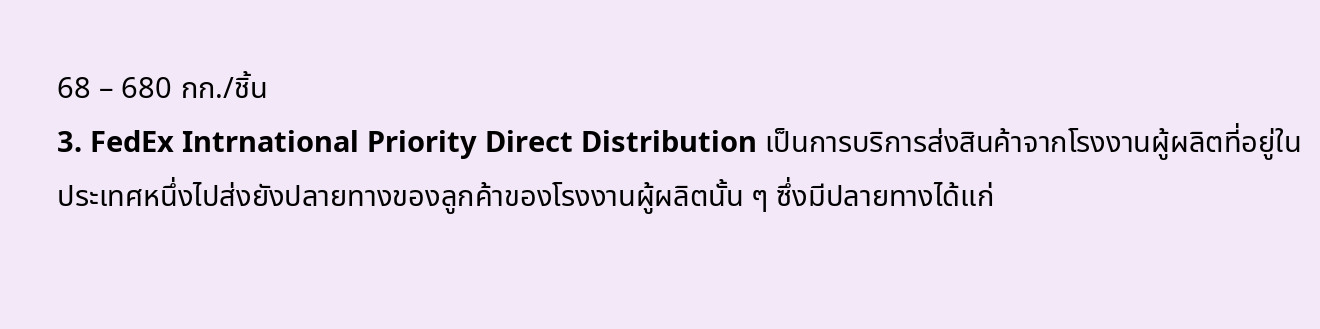68 – 680 กก./ชิ้น
3. FedEx Intrnational Priority Direct Distribution เป็นการบริการส่งสินค้าจากโรงงานผู้ผลิตที่อยู่ในประเทศหนึ่งไปส่งยังปลายทางของลูกค้าของโรงงานผู้ผลิตนั้น ๆ ซึ่งมีปลายทางได้แก่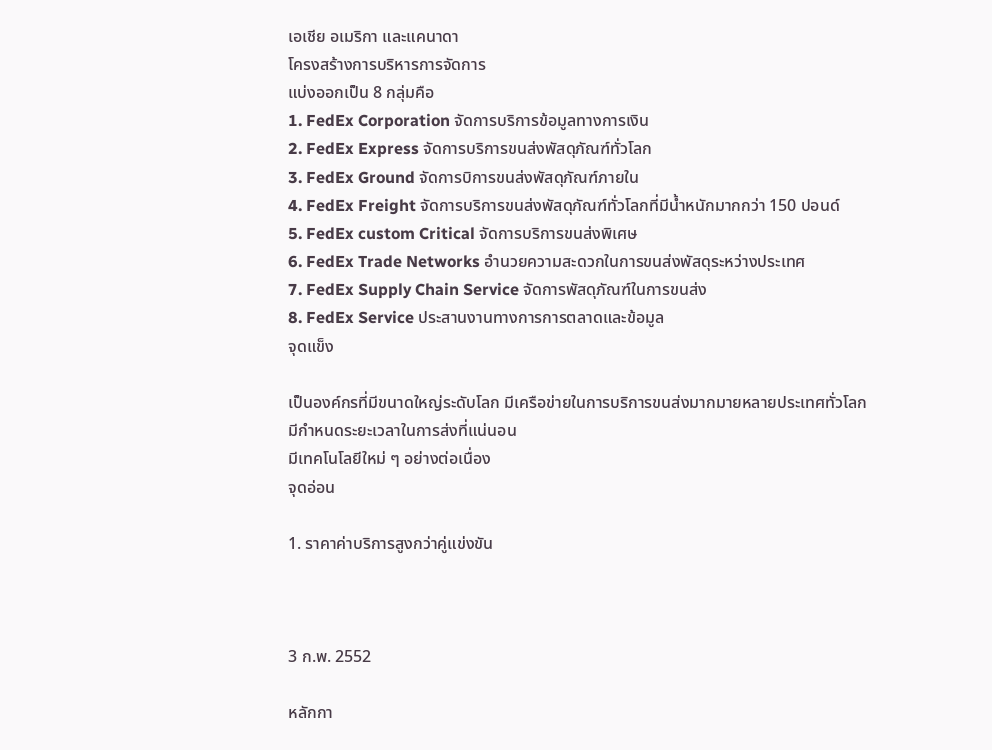เอเชีย อเมริกา และแคนาดา
โครงสร้างการบริหารการจัดการ
แบ่งออกเป็น 8 กลุ่มคือ
1. FedEx Corporation จัดการบริการข้อมูลทางการเงิน
2. FedEx Express จัดการบริการขนส่งพัสดุภัณฑ์ทั่วโลก
3. FedEx Ground จัดการบิการขนส่งพัสดุภัณฑ์ภายใน
4. FedEx Freight จัดการบริการขนส่งพัสดุภัณฑ์ทั่วโลกที่มีน้ำหนักมากกว่า 150 ปอนด์
5. FedEx custom Critical จัดการบริการขนส่งพิเศษ
6. FedEx Trade Networks อำนวยความสะดวกในการขนส่งพัสดุระหว่างประเทศ
7. FedEx Supply Chain Service จัดการพัสดุภัณฑ์ในการขนส่ง
8. FedEx Service ประสานงานทางการการตลาดและข้อมูล
จุดแข็ง

เป็นองค์กรที่มีขนาดใหญ่ระดับโลก มีเครือข่ายในการบริการขนส่งมากมายหลายประเทศทั่วโลก
มีกำหนดระยะเวลาในการส่งที่แน่นอน
มีเทคโนโลยีใหม่ ๆ อย่างต่อเนื่อง
จุดอ่อน

1. ราคาค่าบริการสูงกว่าคู่แข่งขัน



3 ก.พ. 2552

หลักกา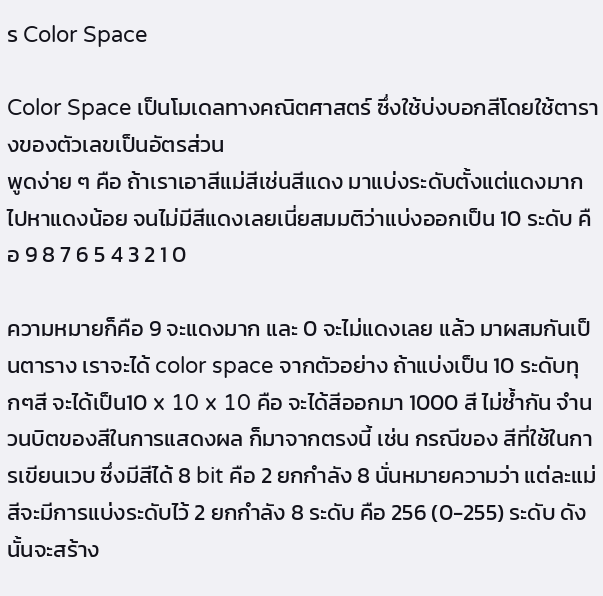ร Color Space

Color Space เป็นโมเดลทางคณิตศาสตร์ ซึ่งใช้บ่งบอกสีโดยใช้ตารางของตัวเลขเป็นอัตรส่วน
พูดง่าย ๆ คือ ถ้าเราเอาสีแม่สีเช่นสีแดง มาแบ่งระดับตั้งแต่แดงมาก ไปหาแดงน้อย จนไม่มีสีแดงเลยเนี่ยสมมติว่าแบ่งออกเป็น 10 ระดับ คือ 9 8 7 6 5 4 3 2 1 0

ความหมายก็คือ 9 จะแดงมาก และ 0 จะไม่แดงเลย แล้ว มาผสมกันเป็นตาราง เราจะได้ color space จากตัวอย่าง ถ้าแบ่งเป็น 10 ระดับทุกๆสี จะได้เป็น10 x 10 x 10 คือ จะได้สีออกมา 1000 สี ไม่ซ้ำกัน จำนวนบิตของสีในการแสดงผล ก็มาจากตรงนี้ เช่น กรณีของ สีที่ใช้ในการเขียนเวบ ซึ่งมีสีได้ 8 bit คือ 2 ยกกำลัง 8 นั่นหมายความว่า แต่ละแม่สีจะมีการแบ่งระดับไว้ 2 ยกกำลัง 8 ระดับ คือ 256 (0-255) ระดับ ดังนั้นจะสร้าง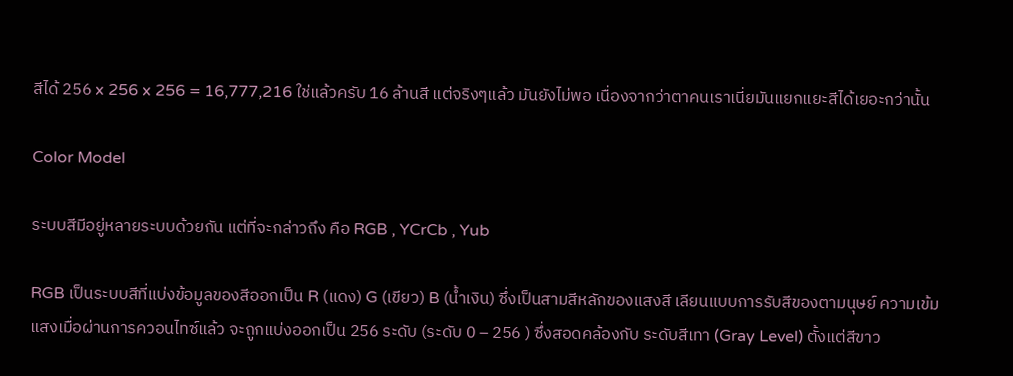สีได้ 256 x 256 x 256 = 16,777,216 ใช่แล้วครับ 16 ล้านสี แต่จริงๆแล้ว มันยังไม่พอ เนื่องจากว่าตาคนเราเนี่ยมันแยกแยะสีได้เยอะกว่านั้น

Color Model

ระบบสีมีอยู่หลายระบบด้วยกัน แต่ที่จะกล่าวถึง คือ RGB , YCrCb , Yub

RGB เป็นระบบสีที่แบ่งข้อมูลของสีออกเป็น R (แดง) G (เขียว) B (น้ำเงิน) ซึ่งเป็นสามสีหลักของแสงสี เลียนแบบการรับสีของตามนุษย์ ความเข้มแสงเมื่อผ่านการควอนไทซ์แล้ว จะถูกแบ่งออกเป็น 256 ระดับ (ระดับ 0 – 256 ) ซึ่งสอดคล้องกับ ระดับสีเทา (Gray Level) ตั้งแต่สีขาว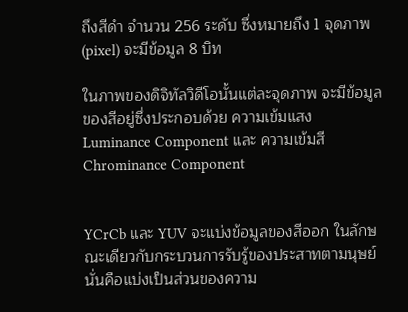ถึงสีดำ จำนวน 256 ระดับ ซึ่งหมายถึง 1 จุดภาพ (pixel) จะมีข้อมูล 8 บิท

ในภาพของดิจิทัลวิดีโอนั้นแต่ละจุดภาพ จะมีข้อมูลของสีอยู่ซึ่งประกอบด้วย ความเข้มแสง Luminance Component และ ความเข้มสี Chrominance Component


YCrCb และ YUV จะแบ่งข้อมูลของสีออก ในลักษณะเดียวกับกระบวนการรับรู้ของประสาทตามนุษย์นั่นคือแบ่งเป็นส่วนของความ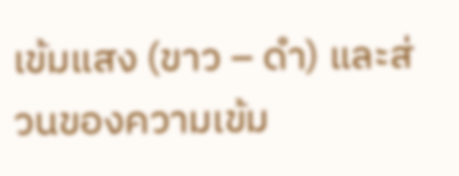เข้มแสง (ขาว – ดำ) และส่วนของความเข้ม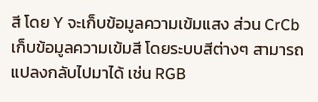สี โดย Y จะเก็บข้อมูลความเข้มแสง ส่วน CrCb เก็บข้อมูลความเข้มสี โดยระบบสีต่างๆ สามารถแปลงกลับไปมาได้ เช่น RGB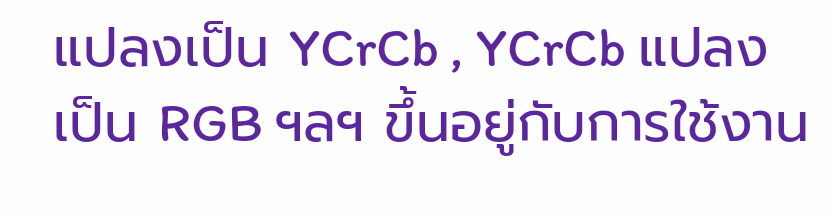แปลงเป็น YCrCb , YCrCb แปลงเป็น RGB ฯลฯ ขึ้นอยู่กับการใช้งาน